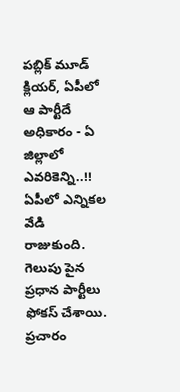పబ్లిక్ మూడ్ క్లియర్, ఏపీలో ఆ పార్టీదే అధికారం - ఏ జిల్లాలో ఎవరికెన్ని..!!
ఏపీలో ఎన్నికల వేడి రాజుకుంది. గెలుపు పైన ప్రధాన పార్టీలు ఫోకస్ చేశాయి. ప్రచారం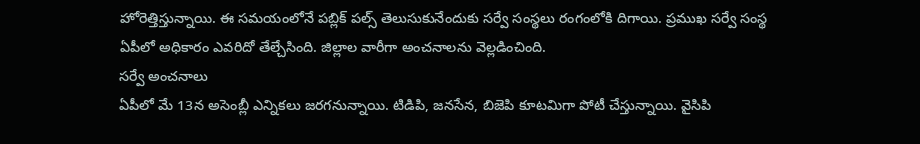హోరెత్తిస్తున్నాయి. ఈ సమయంలోనే పబ్లిక్ పల్స్ తెలుసుకునేందుకు సర్వే సంస్థలు రంగంలోకి దిగాయి. ప్రముఖ సర్వే సంస్థ ఏపీలో అధికారం ఎవరిదో తేల్చేసింది. జిల్లాల వారీగా అంచనాలను వెల్లడించింది.
సర్వే అంచనాలు
ఏపీలో మే 13న అసెంబ్లీ ఎన్నికలు జరగనున్నాయి. టిడిపి, జనసేన, బిజెపి కూటమిగా పోటీ చేస్తున్నాయి. వైసిపి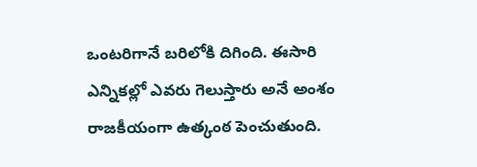ఒంటరిగానే బరిలోకి దిగింది. ఈసారి ఎన్నికల్లో ఎవరు గెలుస్తారు అనే అంశం రాజకీయంగా ఉత్కంఠ పెంచుతుంది.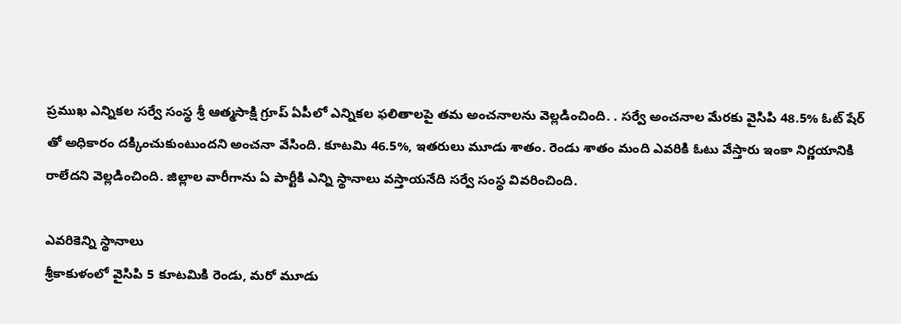ప్రముఖ ఎన్నికల సర్వే సంస్థ శ్రీ ఆత్మసాక్షి గ్రూప్ ఏపీలో ఎన్నికల ఫలితాలపై తమ అంచనాలను వెల్లడించింది. . సర్వే అంచనాల మేరకు వైసిపి 48.5% ఓట్ షేర్ తో అధికారం దక్కించుకుంటుందని అంచనా వేసింది. కూటమి 46.5%, ఇతరులు మూడు శాతం. రెండు శాతం మంది ఎవరికి ఓటు వేస్తారు ఇంకా నిర్ణయానికి రాలేదని వెల్లడించింది. జిల్లాల వారీగాను ఏ పార్టీకి ఎన్ని స్థానాలు వస్తాయనేది సర్వే సంస్థ వివరించింది.

ఎవరికెన్ని స్థానాలు
శ్రీకాకుళంలో వైసిపి 5 కూటమికి రెండు, మరో మూడు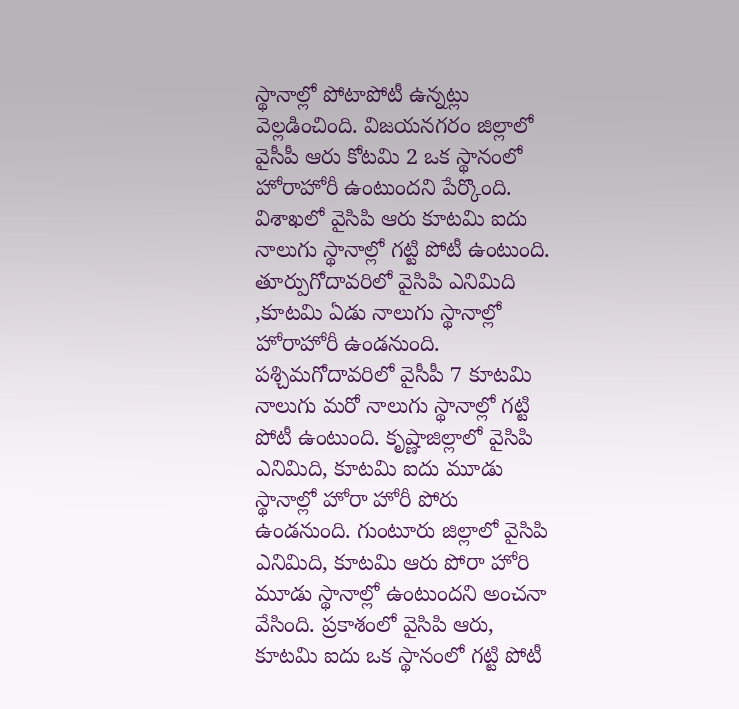స్థానాల్లో పోటాపోటీ ఉన్నట్లు వెల్లడించింది. విజయనగరం జిల్లాలో వైసీపీ ఆరు కోటమి 2 ఒక స్థానంలో హోరాహోరీ ఉంటుందని పేర్కొంది. విశాఖలో వైసిపి ఆరు కూటమి ఐదు నాలుగు స్థానాల్లో గట్టి పోటీ ఉంటుంది. తూర్పుగోదావరిలో వైసిపి ఎనిమిది ,కూటమి ఏడు నాలుగు స్థానాల్లో హోరాహోరీ ఉండనుంది. పశ్చిమగోదావరిలో వైసీపీ 7 కూటమి నాలుగు మరో నాలుగు స్థానాల్లో గట్టి పోటీ ఉంటుంది. కృష్ణాజిల్లాలో వైసిపి ఎనిమిది, కూటమి ఐదు మూడు స్థానాల్లో హోరా హోరీ పోరు ఉండనుంది. గుంటూరు జిల్లాలో వైసిపి ఎనిమిది, కూటమి ఆరు పోరా హోరి మూడు స్థానాల్లో ఉంటుందని అంచనా వేసింది. ప్రకాశంలో వైసిపి ఆరు, కూటమి ఐదు ఒక స్థానంలో గట్టి పోటీ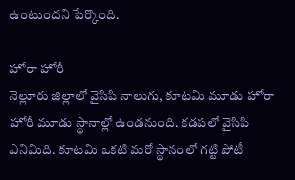ఉంటుందని పేర్కొంది.

హోరా హోరీ
నెల్లూరు జిల్లాలో వైసిపి నాలుగు, కూటమి మూడు హోరా హోరీ మూడు స్థానాల్లో ఉండనుంది. కడపలో వైసిపి ఎనిమిది. కూటమి ఒకటి మరో స్థానంలో గట్టి పోటీ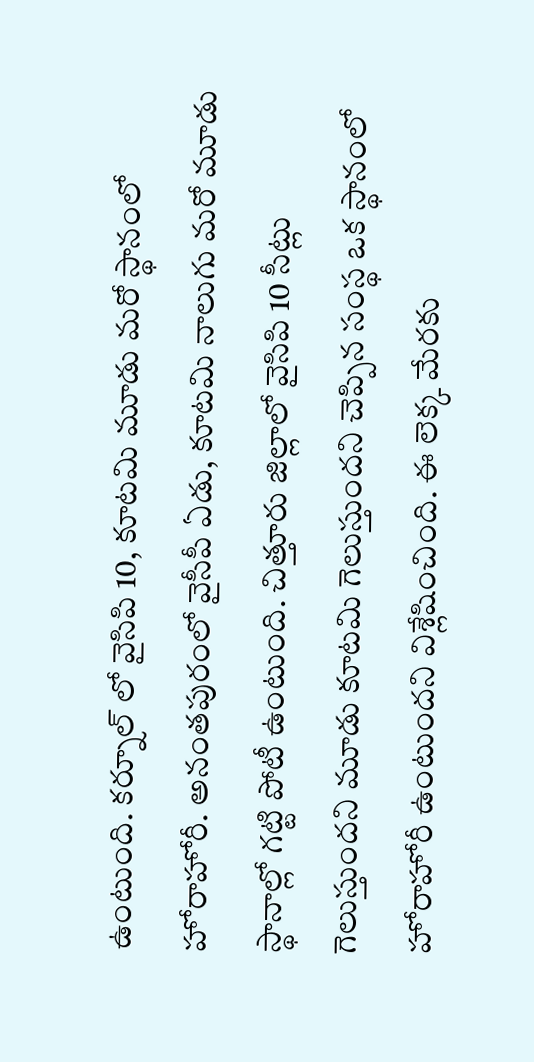ఉంటుంది. కర్నూల్ లో వైసిపి 10, కూటమి మూడు మరో స్థానంలో హోరాహోరీ. అనంతపురంలో వైసీపీ ఏడు, కూటమి నాలుగు మరో మూడు స్థానాల్లో గట్టి పోటీ ఉంటుంది. చిత్తూరు జిల్లాలో వైసిపి 10 సీట్లు గెలుస్తుందని మూడు కూటమి గెలుస్తుందని చెప్పిన సంస్థ ఒక స్థానంలో హోరాహోరీ ఉంటుందని విశ్లేషించింది. ఈ లెక్క మేరకు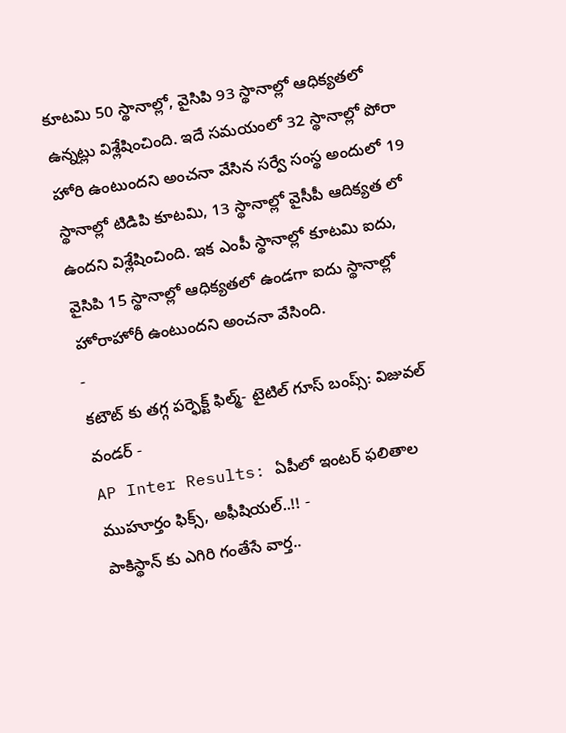కూటమి 50 స్థానాల్లో, వైసిపి 93 స్థానాల్లో ఆధిక్యతలో ఉన్నట్లు విశ్లేషించింది. ఇదే సమయంలో 32 స్థానాల్లో పోరా హోరి ఉంటుందని అంచనా వేసిన సర్వే సంస్థ అందులో 19 స్థానాల్లో టిడిపి కూటమి, 13 స్థానాల్లో వైసీపీ ఆదిక్యత లో ఉందని విశ్లేషించింది. ఇక ఎంపీ స్థానాల్లో కూటమి ఐదు, వైసిపి 15 స్థానాల్లో ఆధిక్యతలో ఉండగా ఐదు స్థానాల్లో హోరాహోరీ ఉంటుందని అంచనా వేసింది.
-
కటౌట్ కు తగ్గ పర్ఫెక్ట్ ఫిల్మ్- టైటిల్ గూస్ బంప్స్: విజువల్ వండర్ -
AP Inter Results: ఏపీలో ఇంటర్ ఫలితాల ముహూర్తం ఫిక్స్, అఫీషియల్..!! -
పాకిస్థాన్ కు ఎగిరి గంతేసే వార్త..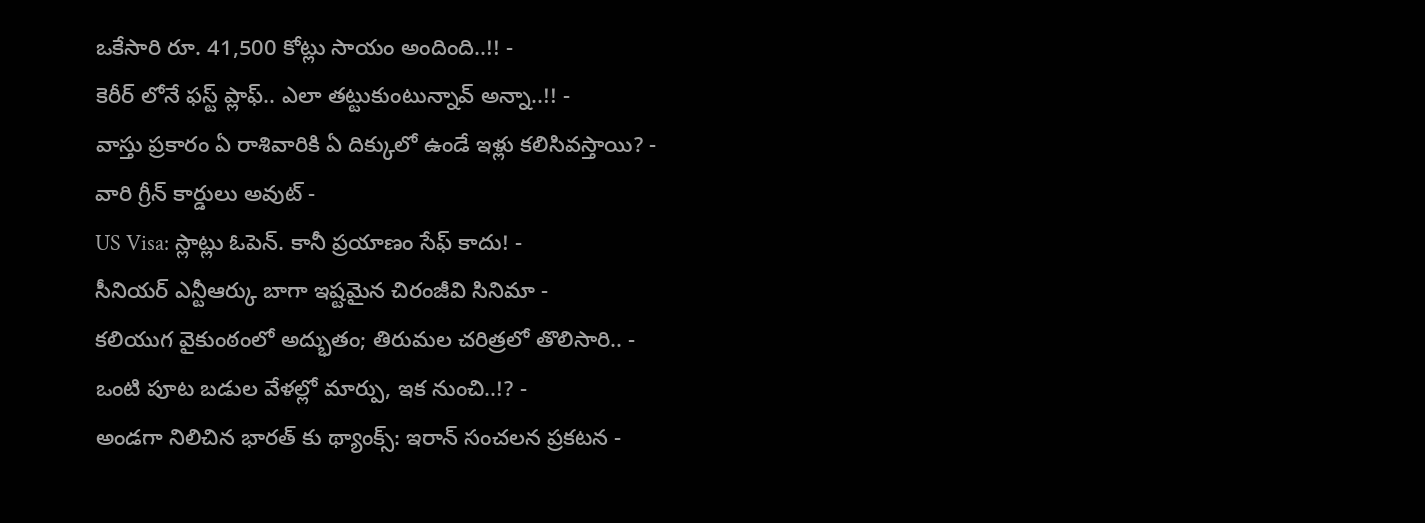ఒకేసారి రూ. 41,500 కోట్లు సాయం అందింది..!! -
కెరీర్ లోనే ఫస్ట్ ప్లాఫ్.. ఎలా తట్టుకుంటున్నావ్ అన్నా..!! -
వాస్తు ప్రకారం ఏ రాశివారికి ఏ దిక్కులో ఉండే ఇళ్లు కలిసివస్తాయి? -
వారి గ్రీన్ కార్డులు అవుట్ -
US Visa: స్లాట్లు ఓపెన్. కానీ ప్రయాణం సేఫ్ కాదు! -
సీనియర్ ఎన్టీఆర్కు బాగా ఇష్టమైన చిరంజీవి సినిమా -
కలియుగ వైకుంఠంలో అద్భుతం; తిరుమల చరిత్రలో తొలిసారి.. -
ఒంటి పూట బడుల వేళల్లో మార్పు, ఇక నుంచి..!? -
అండగా నిలిచిన భారత్ కు థ్యాంక్స్: ఇరాన్ సంచలన ప్రకటన -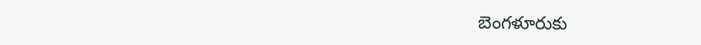బెంగళూరుకు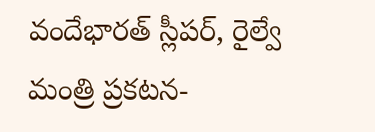వందేభారత్ స్లీపర్, రైల్వే మంత్రి ప్రకటన-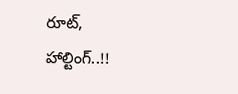రూట్, హాల్టింగ్..!!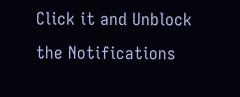Click it and Unblock the Notifications